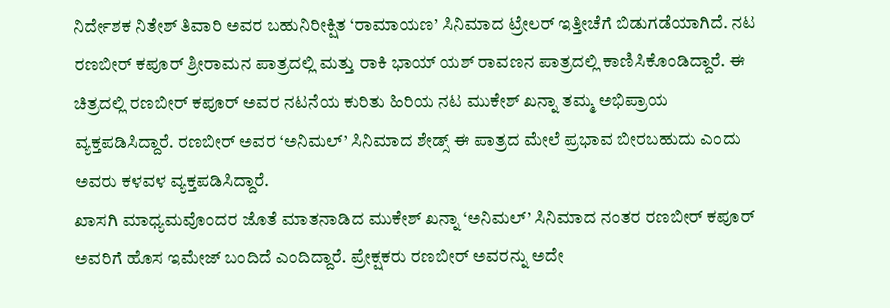ನಿರ್ದೇಶಕ ನಿತೇಶ್ ತಿವಾರಿ ಅವರ ಬಹುನಿರೀಕ್ಷಿತ ‘ರಾಮಾಯಣ’ ಸಿನಿಮಾದ ಟ್ರೇಲರ್ ಇತ್ತೀಚೆಗೆ ಬಿಡುಗಡೆಯಾಗಿದೆ. ನಟ ರಣಬೀರ್ ಕಪೂರ್ ಶ್ರೀರಾಮನ ಪಾತ್ರದಲ್ಲಿ ಮತ್ತು ರಾಕಿ ಭಾಯ್ ಯಶ್ ರಾವಣನ ಪಾತ್ರದಲ್ಲಿ ಕಾಣಿಸಿಕೊಂಡಿದ್ದಾರೆ. ಈ ಚಿತ್ರದಲ್ಲಿ ರಣಬೀರ್ ಕಪೂರ್ ಅವರ ನಟನೆಯ ಕುರಿತು ಹಿರಿಯ ನಟ ಮುಕೇಶ್ ಖನ್ನಾ ತಮ್ಮ ಅಭಿಪ್ರಾಯ ವ್ಯಕ್ತಪಡಿಸಿದ್ದಾರೆ. ರಣಬೀರ್ ಅವರ ‘ಅನಿಮಲ್’ ಸಿನಿಮಾದ ಶೇಡ್ಸ್ ಈ ಪಾತ್ರದ ಮೇಲೆ ಪ್ರಭಾವ ಬೀರಬಹುದು ಎಂದು ಅವರು ಕಳವಳ ವ್ಯಕ್ತಪಡಿಸಿದ್ದಾರೆ.
ಖಾಸಗಿ ಮಾಧ್ಯಮವೊಂದರ ಜೊತೆ ಮಾತನಾಡಿದ ಮುಕೇಶ್ ಖನ್ನಾ ‘ಅನಿಮಲ್’ ಸಿನಿಮಾದ ನಂತರ ರಣಬೀರ್ ಕಪೂರ್ ಅವರಿಗೆ ಹೊಸ ಇಮೇಜ್ ಬಂದಿದೆ ಎಂದಿದ್ದಾರೆ. ಪ್ರೇಕ್ಷಕರು ರಣಬೀರ್ ಅವರನ್ನು ಅದೇ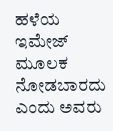ಹಳೆಯ ಇಮೇಜ್ ಮೂಲಕ ನೋಡಬಾರದು ಎಂದು ಅವರು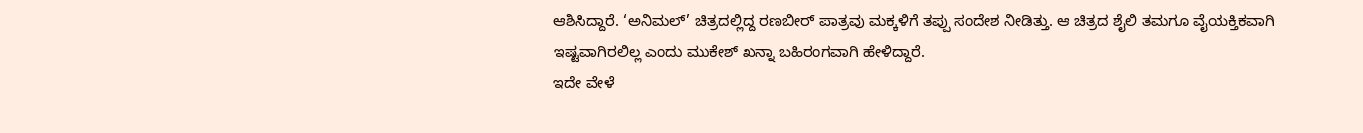ಆಶಿಸಿದ್ದಾರೆ. ‘ಅನಿಮಲ್’ ಚಿತ್ರದಲ್ಲಿದ್ದ ರಣಬೀರ್ ಪಾತ್ರವು ಮಕ್ಕಳಿಗೆ ತಪ್ಪು ಸಂದೇಶ ನೀಡಿತ್ತು. ಆ ಚಿತ್ರದ ಶೈಲಿ ತಮಗೂ ವೈಯಕ್ತಿಕವಾಗಿ ಇಷ್ಟವಾಗಿರಲಿಲ್ಲ ಎಂದು ಮುಕೇಶ್ ಖನ್ನಾ ಬಹಿರಂಗವಾಗಿ ಹೇಳಿದ್ದಾರೆ.
ಇದೇ ವೇಳೆ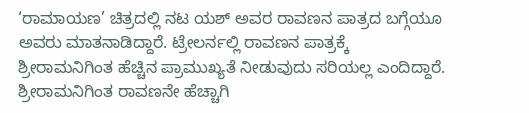‘ರಾಮಾಯಣ’ ಚಿತ್ರದಲ್ಲಿ ನಟ ಯಶ್ ಅವರ ರಾವಣನ ಪಾತ್ರದ ಬಗ್ಗೆಯೂ ಅವರು ಮಾತನಾಡಿದ್ದಾರೆ. ಟ್ರೇಲರ್ನಲ್ಲಿ ರಾವಣನ ಪಾತ್ರಕ್ಕೆ ಶ್ರೀರಾಮನಿಗಿಂತ ಹೆಚ್ಚಿನ ಪ್ರಾಮುಖ್ಯತೆ ನೀಡುವುದು ಸರಿಯಲ್ಲ ಎಂದಿದ್ದಾರೆ. ಶ್ರೀರಾಮನಿಗಿಂತ ರಾವಣನೇ ಹೆಚ್ಚಾಗಿ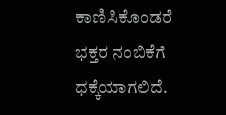ಕಾಣಿಸಿಕೊಂಡರೆ ಭಕ್ತರ ನಂಬಿಕೆಗೆ ಧಕ್ಕೆಯಾಗಲಿದೆ.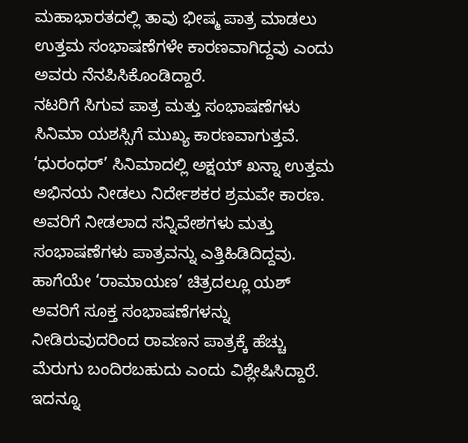ಮಹಾಭಾರತದಲ್ಲಿ ತಾವು ಭೀಷ್ಮ ಪಾತ್ರ ಮಾಡಲು ಉತ್ತಮ ಸಂಭಾಷಣೆಗಳೇ ಕಾರಣವಾಗಿದ್ದವು ಎಂದು ಅವರು ನೆನಪಿಸಿಕೊಂಡಿದ್ದಾರೆ.
ನಟರಿಗೆ ಸಿಗುವ ಪಾತ್ರ ಮತ್ತು ಸಂಭಾಷಣೆಗಳು ಸಿನಿಮಾ ಯಶಸ್ಸಿಗೆ ಮುಖ್ಯ ಕಾರಣವಾಗುತ್ತವೆ. ‘ಧುರಂಧರ್’ ಸಿನಿಮಾದಲ್ಲಿ ಅಕ್ಷಯ್ ಖನ್ನಾ ಉತ್ತಮ ಅಭಿನಯ ನೀಡಲು ನಿರ್ದೇಶಕರ ಶ್ರಮವೇ ಕಾರಣ. ಅವರಿಗೆ ನೀಡಲಾದ ಸನ್ನಿವೇಶಗಳು ಮತ್ತು ಸಂಭಾಷಣೆಗಳು ಪಾತ್ರವನ್ನು ಎತ್ತಿಹಿಡಿದಿದ್ದವು. ಹಾಗೆಯೇ ‘ರಾಮಾಯಣ’ ಚಿತ್ರದಲ್ಲೂ ಯಶ್ ಅವರಿಗೆ ಸೂಕ್ತ ಸಂಭಾಷಣೆಗಳನ್ನು ನೀಡಿರುವುದರಿಂದ ರಾವಣನ ಪಾತ್ರಕ್ಕೆ ಹೆಚ್ಚು ಮೆರುಗು ಬಂದಿರಬಹುದು ಎಂದು ವಿಶ್ಲೇಷಿಸಿದ್ದಾರೆ.
ಇದನ್ನೂ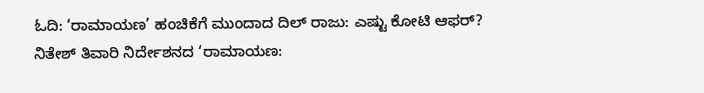ಓದಿ: ‘ರಾಮಾಯಣ’ ಹಂಚಿಕೆಗೆ ಮುಂದಾದ ದಿಲ್ ರಾಜು: ಎಷ್ಟು ಕೋಟಿ ಆಫರ್?
ನಿತೇಶ್ ತಿವಾರಿ ನಿರ್ದೇಶನದ ‘ರಾಮಾಯಣ: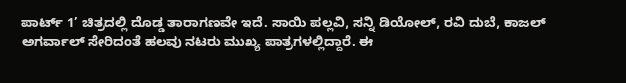ಪಾರ್ಟ್ 1’ ಚಿತ್ರದಲ್ಲಿ ದೊಡ್ಡ ತಾರಾಗಣವೇ ಇದೆ. ಸಾಯಿ ಪಲ್ಲವಿ, ಸನ್ನಿ ಡಿಯೋಲ್, ರವಿ ದುಬೆ, ಕಾಜಲ್ ಅಗರ್ವಾಲ್ ಸೇರಿದಂತೆ ಹಲವು ನಟರು ಮುಖ್ಯ ಪಾತ್ರಗಳಲ್ಲಿದ್ದಾರೆ. ಈ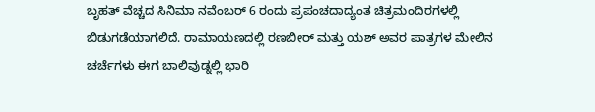ಬೃಹತ್ ವೆಚ್ಚದ ಸಿನಿಮಾ ನವೆಂಬರ್ 6 ರಂದು ಪ್ರಪಂಚದಾದ್ಯಂತ ಚಿತ್ರಮಂದಿರಗಳಲ್ಲಿ ಬಿಡುಗಡೆಯಾಗಲಿದೆ. ರಾಮಾಯಣದಲ್ಲಿ ರಣಬೀರ್ ಮತ್ತು ಯಶ್ ಅವರ ಪಾತ್ರಗಳ ಮೇಲಿನ ಚರ್ಚೆಗಳು ಈಗ ಬಾಲಿವುಡ್ನಲ್ಲಿ ಭಾರಿ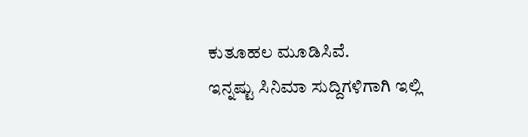ಕುತೂಹಲ ಮೂಡಿಸಿವೆ.
ಇನ್ನಷ್ಟು ಸಿನಿಮಾ ಸುದ್ದಿಗಳಿಗಾಗಿ ಇಲ್ಲಿ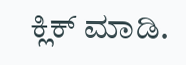ಕ್ಲಿಕ್ ಮಾಡಿ.